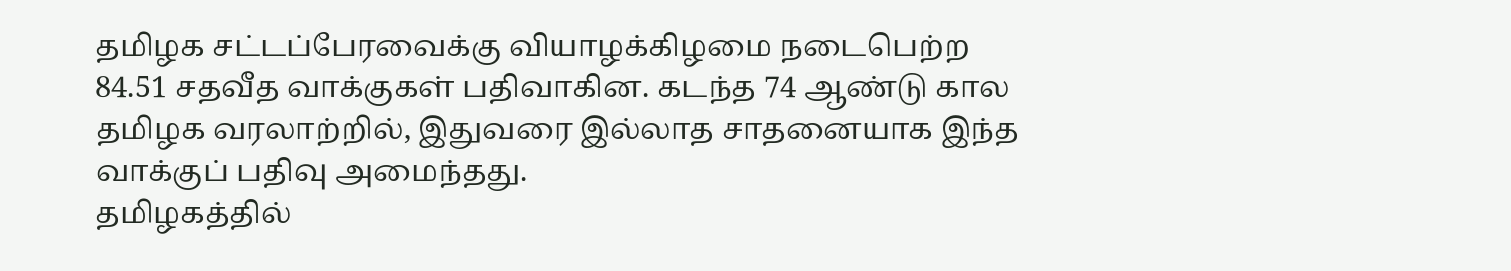தமிழக சட்டப்பேரவைக்கு வியாழக்கிழமை நடைபெற்ற 84.51 சதவீத வாக்குகள் பதிவாகின. கடந்த 74 ஆண்டு கால தமிழக வரலாற்றில், இதுவரை இல்லாத சாதனையாக இந்த வாக்குப் பதிவு அமைந்தது.
தமிழகத்தில்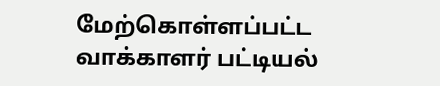மேற்கொள்ளப்பட்ட வாக்காளர் பட்டியல்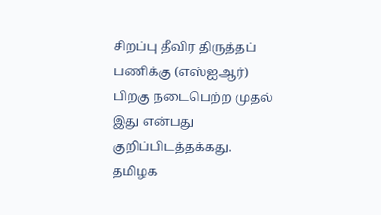சிறப்பு தீவிர திருத்தப் பணிக்கு (எஸ்ஐஆர்) பிறகு நடைபெற்ற முதல் இது என்பது குறிப்பிடத்தக்கது.
தமிழக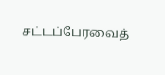சட்டப்பேரவைத்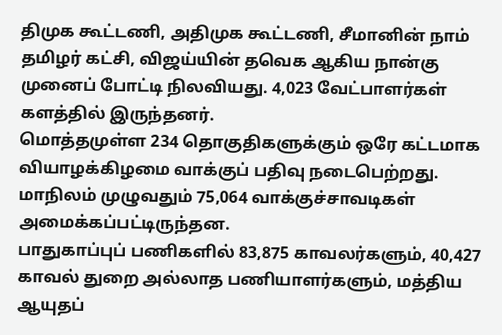திமுக கூட்டணி, அதிமுக கூட்டணி, சீமானின் நாம் தமிழர் கட்சி, விஜய்யின் தவெக ஆகிய நான்கு முனைப் போட்டி நிலவியது. 4,023 வேட்பாளர்கள் களத்தில் இருந்தனர்.
மொத்தமுள்ள 234 தொகுதிகளுக்கும் ஒரே கட்டமாக வியாழக்கிழமை வாக்குப் பதிவு நடைபெற்றது. மாநிலம் முழுவதும் 75,064 வாக்குச்சாவடிகள் அமைக்கப்பட்டிருந்தன.
பாதுகாப்புப் பணிகளில் 83,875 காவலர்களும், 40,427 காவல் துறை அல்லாத பணியாளர்களும், மத்திய ஆயுதப்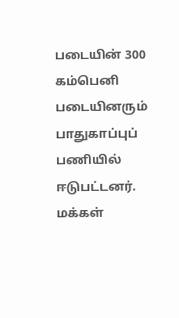படையின் 300 கம்பெனி படையினரும் பாதுகாப்புப் பணியில் ஈடுபட்டனர்.
மக்கள்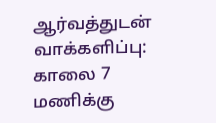ஆர்வத்துடன் வாக்களிப்பு: காலை 7 மணிக்கு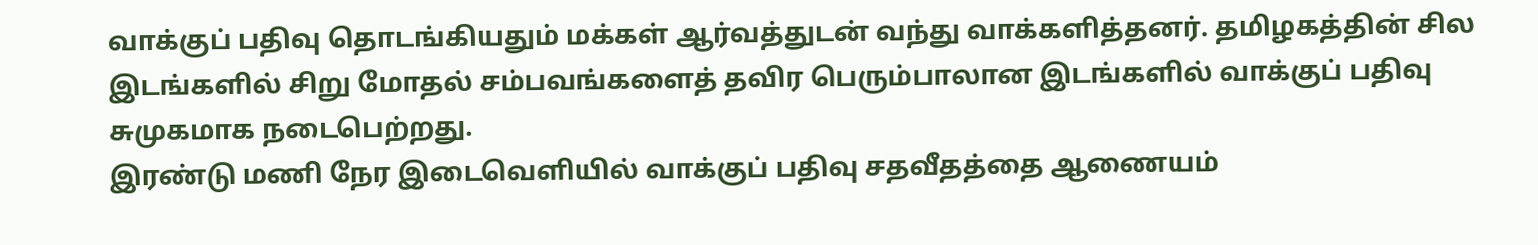வாக்குப் பதிவு தொடங்கியதும் மக்கள் ஆர்வத்துடன் வந்து வாக்களித்தனர். தமிழகத்தின் சில இடங்களில் சிறு மோதல் சம்பவங்களைத் தவிர பெரும்பாலான இடங்களில் வாக்குப் பதிவு சுமுகமாக நடைபெற்றது.
இரண்டு மணி நேர இடைவெளியில் வாக்குப் பதிவு சதவீதத்தை ஆணையம்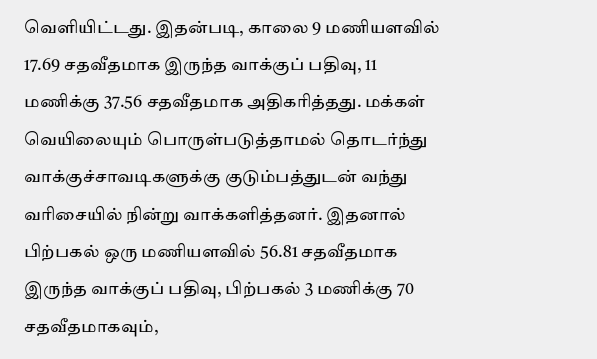வெளியிட்டது. இதன்படி, காலை 9 மணியளவில் 17.69 சதவீதமாக இருந்த வாக்குப் பதிவு, 11 மணிக்கு 37.56 சதவீதமாக அதிகரித்தது. மக்கள் வெயிலையும் பொருள்படுத்தாமல் தொடர்ந்து வாக்குச்சாவடிகளுக்கு குடும்பத்துடன் வந்து வரிசையில் நின்று வாக்களித்தனர். இதனால் பிற்பகல் ஒரு மணியளவில் 56.81 சதவீதமாக இருந்த வாக்குப் பதிவு, பிற்பகல் 3 மணிக்கு 70 சதவீதமாகவும்,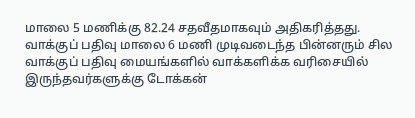மாலை 5 மணிக்கு 82.24 சதவீதமாகவும் அதிகரித்தது.
வாக்குப் பதிவு மாலை 6 மணி முடிவடைந்த பின்னரும் சில வாக்குப் பதிவு மையங்களில் வாக்களிக்க வரிசையில் இருந்தவர்களுக்கு டோக்கன்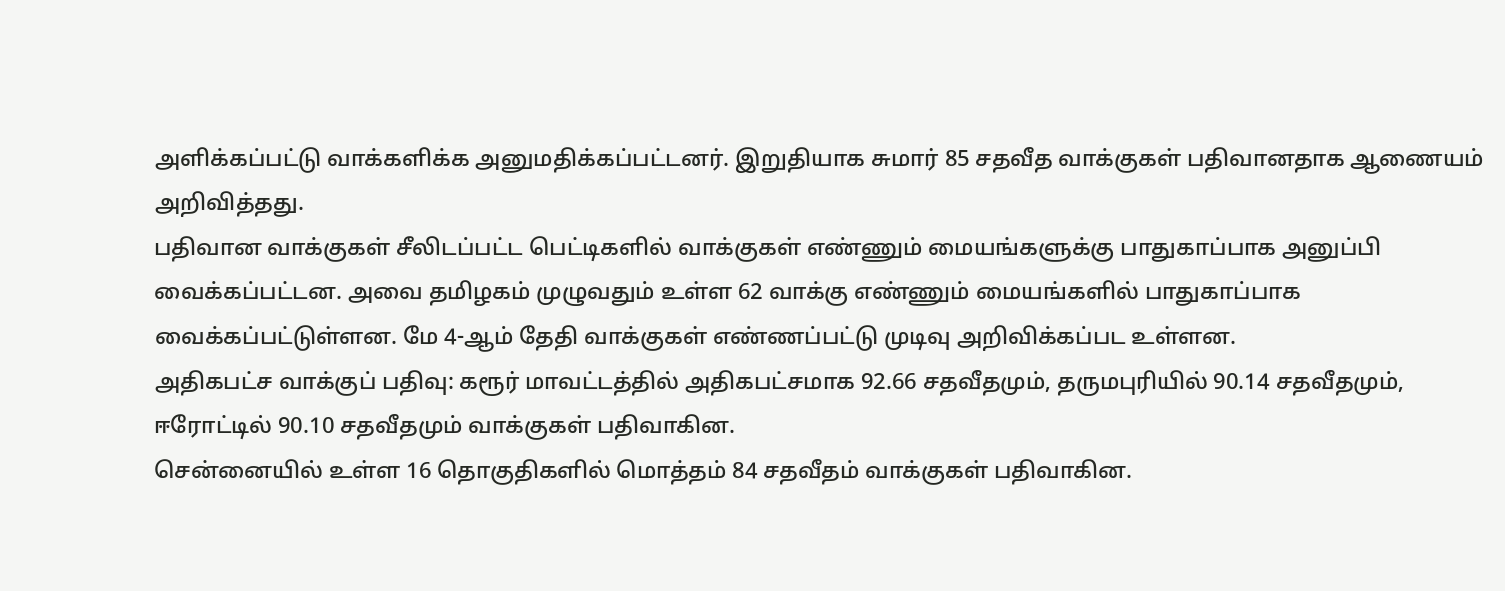அளிக்கப்பட்டு வாக்களிக்க அனுமதிக்கப்பட்டனர். இறுதியாக சுமார் 85 சதவீத வாக்குகள் பதிவானதாக ஆணையம் அறிவித்தது.
பதிவான வாக்குகள் சீலிடப்பட்ட பெட்டிகளில் வாக்குகள் எண்ணும் மையங்களுக்கு பாதுகாப்பாக அனுப்பி வைக்கப்பட்டன. அவை தமிழகம் முழுவதும் உள்ள 62 வாக்கு எண்ணும் மையங்களில் பாதுகாப்பாக வைக்கப்பட்டுள்ளன. மே 4-ஆம் தேதி வாக்குகள் எண்ணப்பட்டு முடிவு அறிவிக்கப்பட உள்ளன.
அதிகபட்ச வாக்குப் பதிவு: கரூர் மாவட்டத்தில் அதிகபட்சமாக 92.66 சதவீதமும், தருமபுரியில் 90.14 சதவீதமும், ஈரோட்டில் 90.10 சதவீதமும் வாக்குகள் பதிவாகின.
சென்னையில் உள்ள 16 தொகுதிகளில் மொத்தம் 84 சதவீதம் வாக்குகள் பதிவாகின.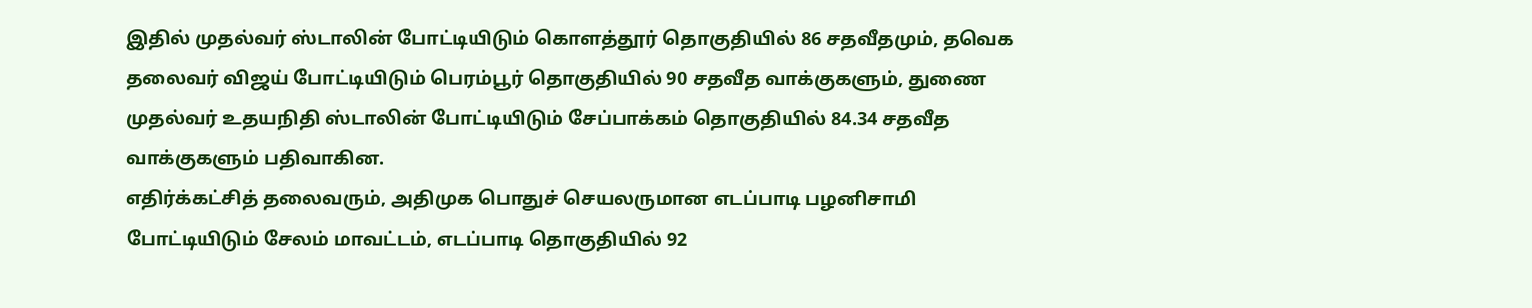இதில் முதல்வர் ஸ்டாலின் போட்டியிடும் கொளத்தூர் தொகுதியில் 86 சதவீதமும், தவெக தலைவர் விஜய் போட்டியிடும் பெரம்பூர் தொகுதியில் 90 சதவீத வாக்குகளும், துணை முதல்வர் உதயநிதி ஸ்டாலின் போட்டியிடும் சேப்பாக்கம் தொகுதியில் 84.34 சதவீத வாக்குகளும் பதிவாகின.
எதிர்க்கட்சித் தலைவரும், அதிமுக பொதுச் செயலருமான எடப்பாடி பழனிசாமி போட்டியிடும் சேலம் மாவட்டம், எடப்பாடி தொகுதியில் 92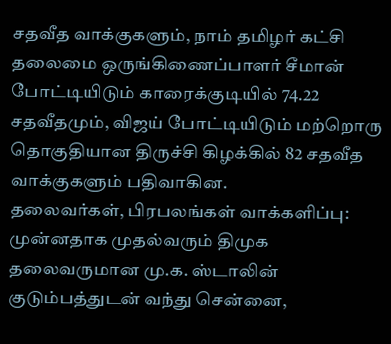சதவீத வாக்குகளும், நாம் தமிழர் கட்சி தலைமை ஒருங்கிணைப்பாளர் சீமான் போட்டியிடும் காரைக்குடியில் 74.22 சதவீதமும், விஜய் போட்டியிடும் மற்றொரு தொகுதியான திருச்சி கிழக்கில் 82 சதவீத வாக்குகளும் பதிவாகின.
தலைவர்கள், பிரபலங்கள் வாக்களிப்பு: முன்னதாக முதல்வரும் திமுக தலைவருமான மு.க. ஸ்டாலின் குடும்பத்துடன் வந்து சென்னை,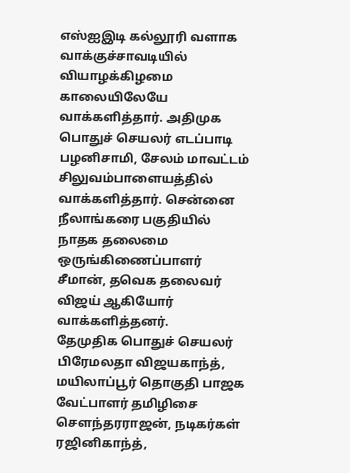எஸ்ஐஇடி கல்லூரி வளாக வாக்குச்சாவடியில் வியாழக்கிழமை காலையிலேயே வாக்களித்தார். அதிமுக பொதுச் செயலர் எடப்பாடி பழனிசாமி, சேலம் மாவட்டம் சிலுவம்பாளையத்தில் வாக்களித்தார். சென்னை நீலாங்கரை பகுதியில் நாதக தலைமை ஒருங்கிணைப்பாளர் சீமான், தவெக தலைவர் விஜய் ஆகியோர் வாக்களித்தனர்.
தேமுதிக பொதுச் செயலர் பிரேமலதா விஜயகாந்த், மயிலாப்பூர் தொகுதி பாஜக வேட்பாளர் தமிழிசை செளந்தரராஜன், நடிகர்கள் ரஜினிகாந்த்,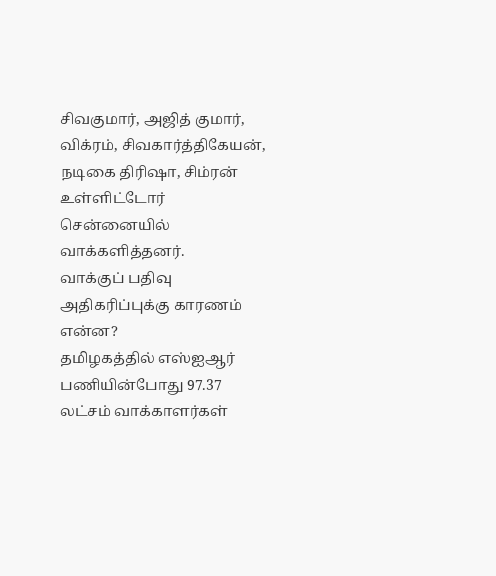சிவகுமார், அஜித் குமார், விக்ரம், சிவகார்த்திகேயன், நடிகை திரிஷா, சிம்ரன் உள்ளிட்டோர் சென்னையில் வாக்களித்தனர்.
வாக்குப் பதிவு அதிகரிப்புக்கு காரணம் என்ன?
தமிழகத்தில் எஸ்ஐஆர் பணியின்போது 97.37 லட்சம் வாக்காளர்கள்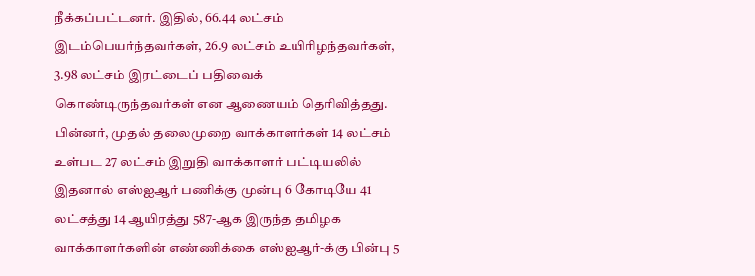நீக்கப்பட்டனர். இதில், 66.44 லட்சம் இடம்பெயர்ந்தவர்கள், 26.9 லட்சம் உயிரிழந்தவர்கள், 3.98 லட்சம் இரட்டைப் பதிவைக் கொண்டிருந்தவர்கள் என ஆணையம் தெரிவித்தது.
பின்னர், முதல் தலைமுறை வாக்காளர்கள் 14 லட்சம் உள்பட 27 லட்சம் இறுதி வாக்காளர் பட்டியலில் இதனால் எஸ்ஐஆர் பணிக்கு முன்பு 6 கோடியே 41 லட்சத்து 14 ஆயிரத்து 587-ஆக இருந்த தமிழக வாக்காளர்களின் எண்ணிக்கை எஸ்ஐஆர்-க்கு பின்பு 5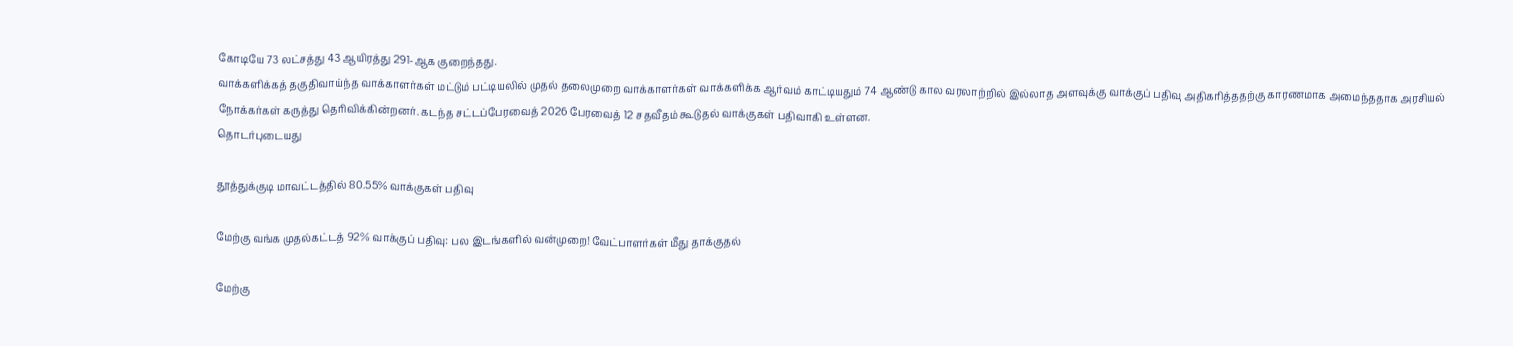கோடியே 73 லட்சத்து 43 ஆயிரத்து 291-ஆக குறைந்தது.
வாக்களிக்கத் தகுதிவாய்ந்த வாக்காளர்கள் மட்டும் பட்டியலில் முதல் தலைமுறை வாக்காளர்கள் வாக்களிக்க ஆர்வம் காட்டியதும் 74 ஆண்டு கால வரலாற்றில் இல்லாத அளவுக்கு வாக்குப் பதிவு அதிகரித்ததற்கு காரணமாக அமைந்ததாக அரசியல் நோக்கர்கள் கருத்து தெரிவிக்கின்றனர். கடந்த சட்டப்பேரவைத் 2026 பேரவைத் 12 சதவீதம் கூடுதல் வாக்குகள் பதிவாகி உள்ளன.
தொடர்புடையது

தூத்துக்குடி மாவட்டத்தில் 80.55% வாக்குகள் பதிவு

மேற்கு வங்க முதல்கட்டத் 92% வாக்குப் பதிவு: பல இடங்களில் வன்முறை! வேட்பாளர்கள் மீது தாக்குதல்

மேற்கு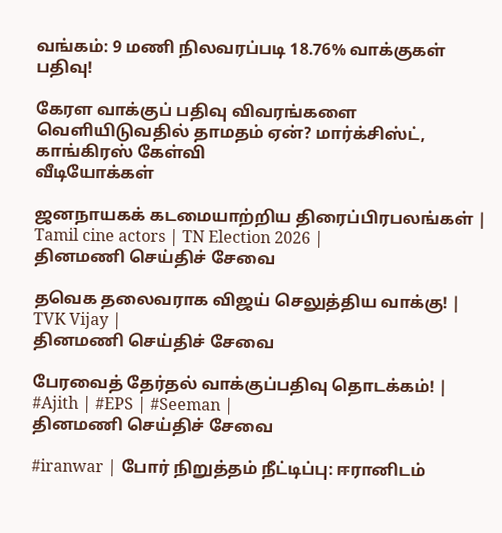வங்கம்: 9 மணி நிலவரப்படி 18.76% வாக்குகள் பதிவு!

கேரள வாக்குப் பதிவு விவரங்களை வெளியிடுவதில் தாமதம் ஏன்? மார்க்சிஸ்ட், காங்கிரஸ் கேள்வி
வீடியோக்கள்

ஜனநாயகக் கடமையாற்றிய திரைப்பிரபலங்கள் | Tamil cine actors | TN Election 2026 |
தினமணி செய்திச் சேவை

தவெக தலைவராக விஜய் செலுத்திய வாக்கு! | TVK Vijay |
தினமணி செய்திச் சேவை

பேரவைத் தேர்தல் வாக்குப்பதிவு தொடக்கம்! | #Ajith | #EPS | #Seeman |
தினமணி செய்திச் சேவை

#iranwar | போர் நிறுத்தம் நீட்டிப்பு: ஈரானிடம்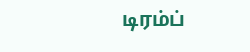டிரம்ப்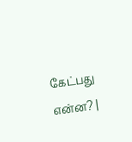கேட்பது என்ன? |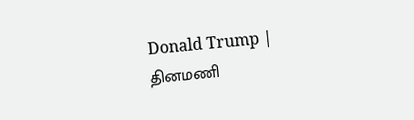Donald Trump |
தினமணி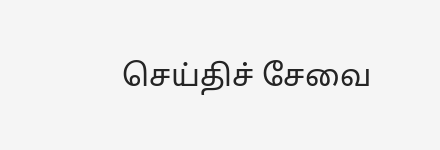செய்திச் சேவை